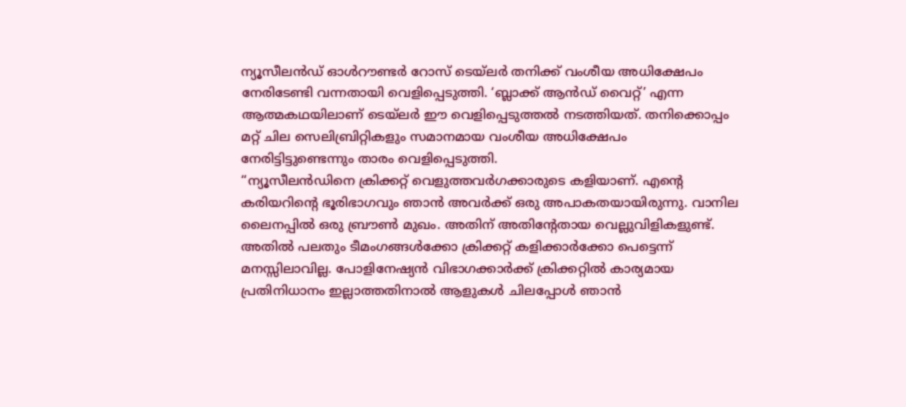ന്യൂസീലൻഡ് ഓൾറൗണ്ടർ റോസ് ടെയ്ലർ തനിക്ക് വംശീയ അധിക്ഷേപം നേരിടേണ്ടി വന്നതായി വെളിപ്പെടുത്തി. ‘ബ്ലാക്ക് ആൻഡ് വൈറ്റ്’ എന്ന ആത്മകഥയിലാണ് ടെയ്ലർ ഈ വെളിപ്പെടുത്തൽ നടത്തിയത്. തനിക്കൊപ്പം മറ്റ് ചില സെലിബ്രിറ്റികളും സമാനമായ വംശീയ അധിക്ഷേപം നേരിട്ടിട്ടുണ്ടെന്നും താരം വെളിപ്പെടുത്തി.
“ന്യൂസീലൻഡിനെ ക്രിക്കറ്റ് വെളുത്തവർഗക്കാരുടെ കളിയാണ്. എന്റെ കരിയറിന്റെ ഭൂരിഭാഗവും ഞാൻ അവർക്ക് ഒരു അപാകതയായിരുന്നു. വാനില ലൈനപ്പിൽ ഒരു ബ്രൗൺ മുഖം. അതിന് അതിൻ്റേതായ വെല്ലുവിളികളുണ്ട്. അതിൽ പലതും ടീമംഗങ്ങൾക്കോ ക്രിക്കറ്റ് കളിക്കാർക്കോ പെട്ടെന്ന് മനസ്സിലാവില്ല. പോളിനേഷ്യൻ വിഭാഗക്കാർക്ക് ക്രിക്കറ്റിൽ കാര്യമായ പ്രതിനിധാനം ഇല്ലാത്തതിനാൽ ആളുകൾ ചിലപ്പോൾ ഞാൻ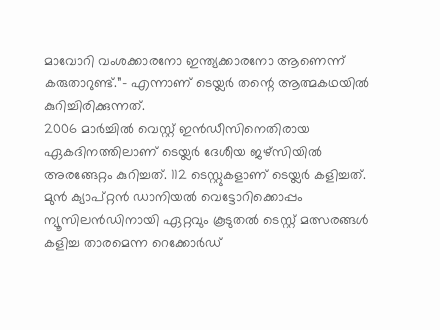മാവോറി വംശക്കാരനോ ഇന്ത്യക്കാരനോ ആണെന്ന് കരുതാറുണ്ട്.”- എന്നാണ് ടെയ്ലർ തന്റെ ആത്മകഥയിൽ കുറിച്ചിരിക്കുന്നത്.
2006 മാർച്ചിൽ വെസ്റ്റ് ഇൻഡീസിനെതിരായ ഏകദിനത്തിലാണ് ടെയ്ലർ ദേശീയ ജഴ്സിയിൽ അരങ്ങേറ്റം കുറിച്ചത്. 112 ടെസ്റ്റുകളാണ് ടെയ്ലർ കളിച്ചത്. മുൻ ക്യാപ്റ്റൻ ഡാനിയൽ വെട്ടോറിക്കൊപ്പം ന്യൂസിലൻഡിനായി ഏറ്റവും കൂടുതൽ ടെസ്റ്റ് മത്സരങ്ങൾ കളിച്ച താരമെന്ന റെക്കോർഡ്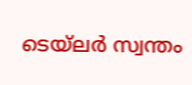ടെയ്ലർ സ്വന്തം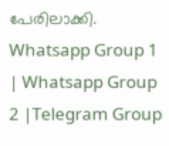പേരിലാക്കി.
Whatsapp Group 1 | Whatsapp Group 2 |Telegram Group